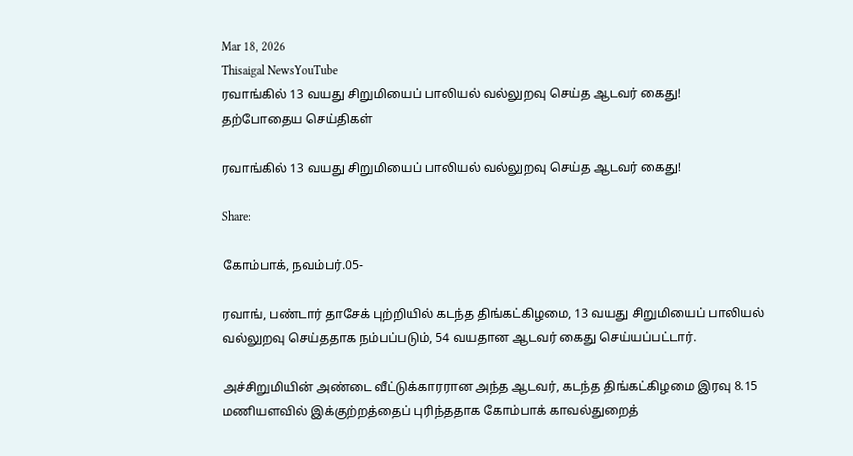Mar 18, 2026
Thisaigal NewsYouTube
ரவாங்கில் 13 வயது சிறுமியைப் பாலியல் வல்லுறவு செய்த ஆடவர் கைது!
தற்போதைய செய்திகள்

ரவாங்கில் 13 வயது சிறுமியைப் பாலியல் வல்லுறவு செய்த ஆடவர் கைது!

Share:

கோம்பாக், நவம்பர்.05-

ரவாங், பண்டார் தாசேக் புற்றியில் கடந்த திங்கட்கிழமை, 13 வயது சிறுமியைப் பாலியல் வல்லுறவு செய்ததாக நம்பப்படும், 54 வயதான ஆடவர் கைது செய்யப்பட்டார்.

அச்சிறுமியின் அண்டை வீட்டுக்காரரான அந்த ஆடவர், கடந்த திங்கட்கிழமை இரவு 8.15 மணியளவில் இக்குற்றத்தைப் புரிந்ததாக கோம்பாக் காவல்துறைத்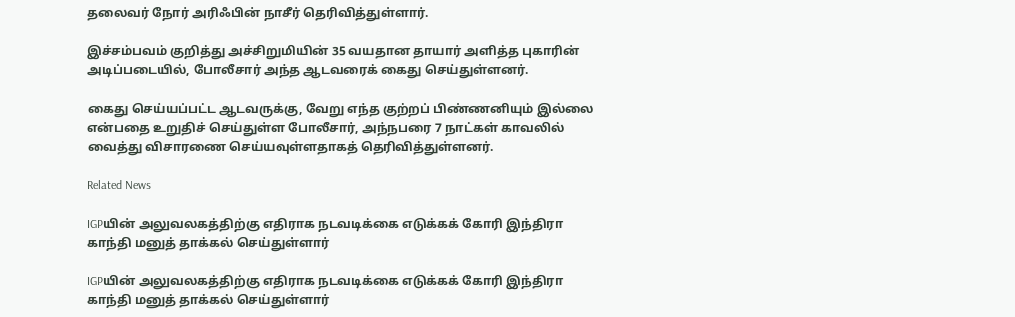தலைவர் நோர் அரிஃபின் நாசீர் தெரிவித்துள்ளார்.

இச்சம்பவம் குறித்து அச்சிறுமியின் 35 வயதான தாயார் அளித்த புகாரின் அடிப்படையில், போலீசார் அந்த ஆடவரைக் கைது செய்துள்ளனர்.

கைது செய்யப்பட்ட ஆடவருக்கு, வேறு எந்த குற்றப் பிண்ணனியும் இல்லை என்பதை உறுதிச் செய்துள்ள போலீசார், அந்நபரை 7 நாட்கள் காவலில் வைத்து விசாரணை செய்யவுள்ளதாகத் தெரிவித்துள்ளனர்.

Related News

IGPயின் அலுவலகத்திற்கு எதிராக நடவடிக்கை எடுக்கக் கோரி இந்திரா காந்தி மனுத் தாக்கல் செய்துள்ளார்

IGPயின் அலுவலகத்திற்கு எதிராக நடவடிக்கை எடுக்கக் கோரி இந்திரா காந்தி மனுத் தாக்கல் செய்துள்ளார்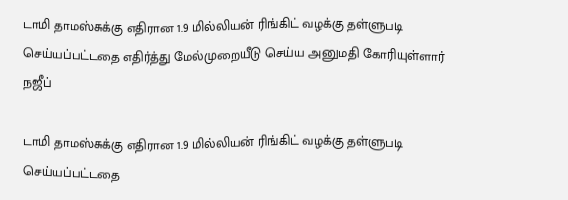டாமி தாமஸ்சுக்கு எதிரான 1.9 மில்லியன் ரிங்கிட் வழக்கு தள்ளுபடி செய்யப்பட்டதை எதிர்த்து மேல்முறையீடு செய்ய அனுமதி கோரியுள்ளார் நஜீப்

டாமி தாமஸ்சுக்கு எதிரான 1.9 மில்லியன் ரிங்கிட் வழக்கு தள்ளுபடி செய்யப்பட்டதை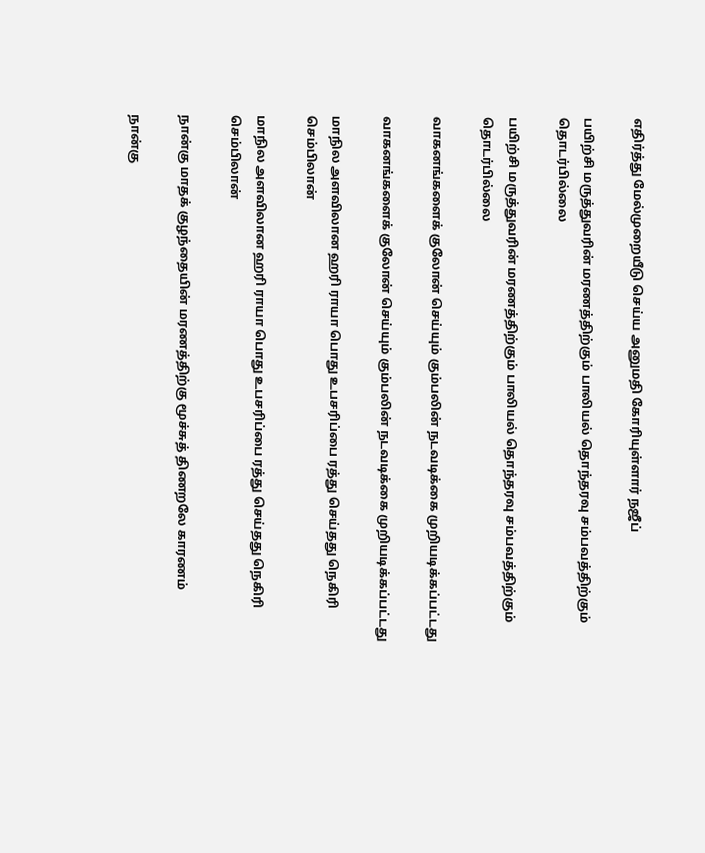எதிர்த்து மேல்முறையீடு செய்ய அனுமதி கோரியுள்ளார் நஜீப்

பயிற்சி மருத்துவரின் மரணத்திற்கும் பாலியல் தொந்தரவு சம்பவத்திற்கும் தொடர்பில்லை

பயிற்சி மருத்துவரின் மரணத்திற்கும் பாலியல் தொந்தரவு சம்பவத்திற்கும் தொடர்பில்லை

வாகனங்களைக் குலோன் செய்யும் கும்பலின் நடவடிக்கை முறியடிக்கப்பட்டது

வாகனங்களைக் குலோன் செய்யும் கும்பலின் நடவடிக்கை முறியடிக்கப்பட்டது

மாநில அளவிலான ஹரி ராயா பொது உபசரிப்பை ரத்து செய்தது நெகிரி செம்பிலான்

மாநில அளவிலான ஹரி ராயா பொது உபசரிப்பை ரத்து செய்தது நெகிரி செம்பிலான்

நான்கு மாதக் குழந்தையின் மரணத்திற்கு மூச்சுத் திணறலே காரணம்

நான்கு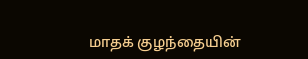மாதக் குழந்தையின்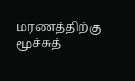மரணத்திற்கு மூச்சுத்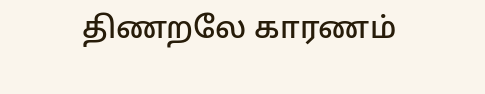திணறலே காரணம்